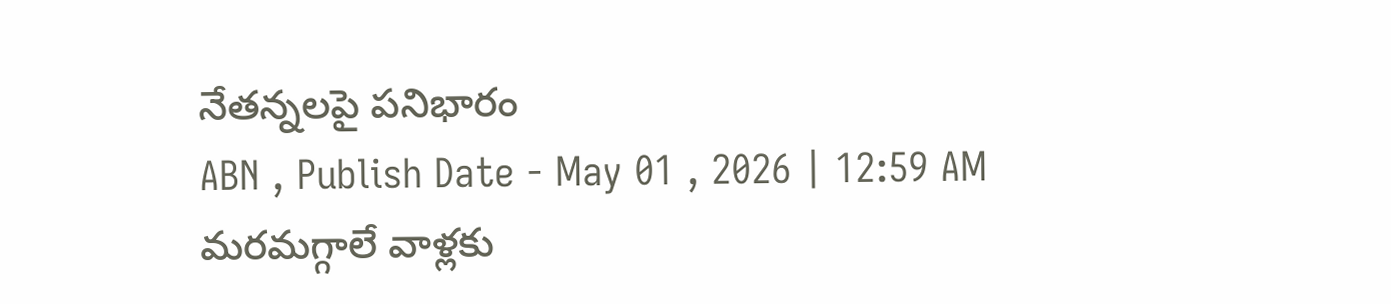నేతన్నలపై పనిభారం
ABN , Publish Date - May 01 , 2026 | 12:59 AM
మరమగ్గాలే వాళ్లకు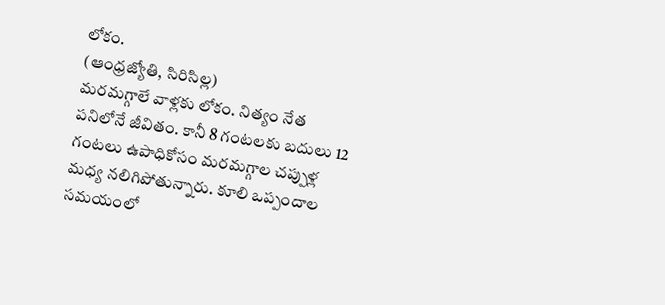లోకం.
(ఆంధ్రజ్యోతి, సిరిసిల్ల)
మరమగ్గాలే వాళ్లకు లోకం. నిత్యం నేత పనిలోనే జీవితం. కానీ 8 గంటలకు బదులు 12 గంటలు ఉపాధికోసం మరమగ్గాల చప్పుళ్ల మధ్య నలిగిపోతున్నారు. కూలి ఒప్పందాల సమయంలో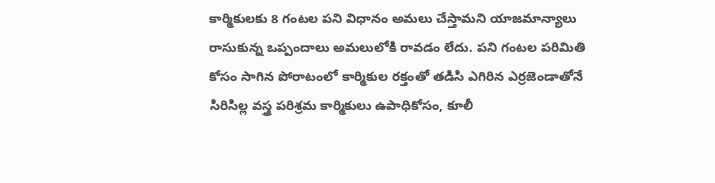కార్మికులకు 8 గంటల పని విధానం అమలు చేస్తామని యాజమాన్యాలు రాసుకున్న ఒప్పందాలు అమలులోకి రావడం లేదు. పని గంటల పరిమితి కోసం సాగిన పోరాటంలో కార్మికుల రక్తంతో తడిసి ఎగిరిన ఎర్రజెండాతోనే సిరిసిల్ల వస్త్ర పరిశ్రమ కార్మికులు ఉపాధికోసం, కూలీ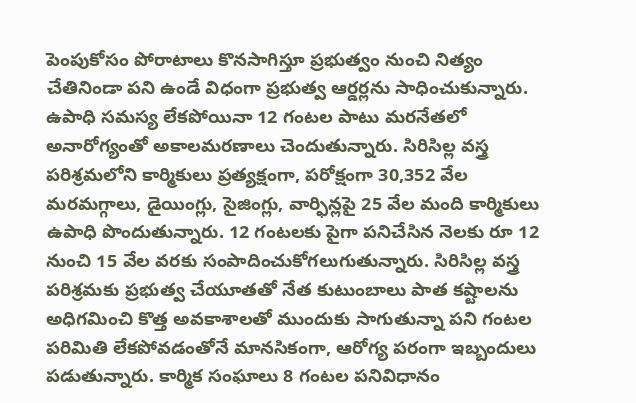పెంపుకోసం పోరాటాలు కొనసాగిస్తూ ప్రభుత్వం నుంచి నిత్యం చేతినిండా పని ఉండే విధంగా ప్రభుత్వ ఆర్డర్లను సాధించుకున్నారు. ఉపాధి సమస్య లేకపోయినా 12 గంటల పాటు మరనేతలో అనారోగ్యంతో అకాలమరణాలు చెందుతున్నారు. సిరిసిల్ల వస్త్ర పరిశ్రమలోని కార్మికులు ప్రత్యక్షంగా, పరోక్షంగా 30,352 వేల మరమగ్గాలు, డైయింగ్లు, సైజింగ్లు, వార్ఫిన్లపై 25 వేల మంది కార్మికులు ఉపాధి పొందుతున్నారు. 12 గంటలకు పైగా పనిచేసిన నెలకు రూ 12 నుంచి 15 వేల వరకు సంపాదించుకోగలుగుతున్నారు. సిరిసిల్ల వస్త్ర పరిశ్రమకు ప్రభుత్వ చేయూతతో నేత కుటుంబాలు పాత కష్టాలను అధిగమించి కొత్త అవకాశాలతో ముందుకు సాగుతున్నా పని గంటల పరిమితి లేకపోవడంతోనే మానసికంగా, ఆరోగ్య పరంగా ఇబ్బందులు పడుతున్నారు. కార్మిక సంఘాలు 8 గంటల పనివిధానం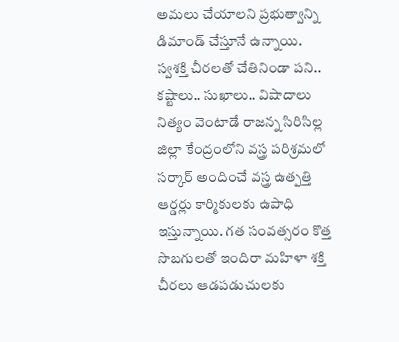అమలు చేయాలని ప్రభుత్వాన్ని డిమాండ్ చేస్తూనే ఉన్నాయి.
స్వశక్తి చీరలతో చేతినిండా పని..
కష్టాలు.. సుఖాలు.. విషాదాలు నిత్యం వెంటాడే రాజన్న సిరిసిల్ల జిల్లా కేంద్రంలోని వస్త్ర పరిశ్రమలో సర్కార్ అందించే వస్త్ర ఉత్పత్తి ఆర్డర్లు కార్మికులకు ఉపాధి ఇస్తున్నాయి. గత సంవత్సరం కొత్త సొబగులతో ఇందిరా మహిళా శక్తి చీరలు ఆడపడుచులకు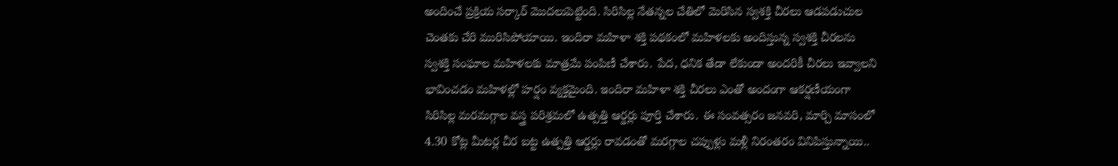అందించే ప్రక్రియ సర్కార్ మొదలుపెట్టింది. సిరిసిల్ల నేతన్నల చేతిలో మెరిసిన స్వశక్తి చీరలు ఆడపడుచుల చెంతకు చేరి మురిసిపోయాయి. ఇందిరా మహిళా శక్తి పథకంలో మహిళలకు అందిస్తున్న స్వశక్తి చీరలను స్వశక్తి సంఘాల మహిళలకు మాత్రమే పంపిణీ చేశారు. పేద, ధనిక తేడా లేకుండా అందరికీ చీరలు ఇవ్వాలని భావించడం మహిళల్లో హర్షం వ్యక్తమైంది. ఇందిరా మహిళా శక్తి చీరలు ఎంతో అందంగా ఆకర్షణీయంగా సిరిసిల్ల మరమగ్గాల వస్త్ర పరిశ్రమలో ఉత్పత్తి ఆర్డర్లు పూర్తి చేశారు. ఈ సంవత్సరం జనవరి, మార్చి మాసంలో 4.30 కోట్ల మీటర్ల చీర బట్ట ఉత్పత్తి ఆర్డర్లు రావడంతో మరగ్గాల చప్పుళ్లు మళ్లీ నిరంతరం వినిపిస్తున్నాయి..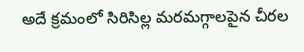అదే క్రమంలో సిరిసిల్ల మరమగ్గాలపైన చీరల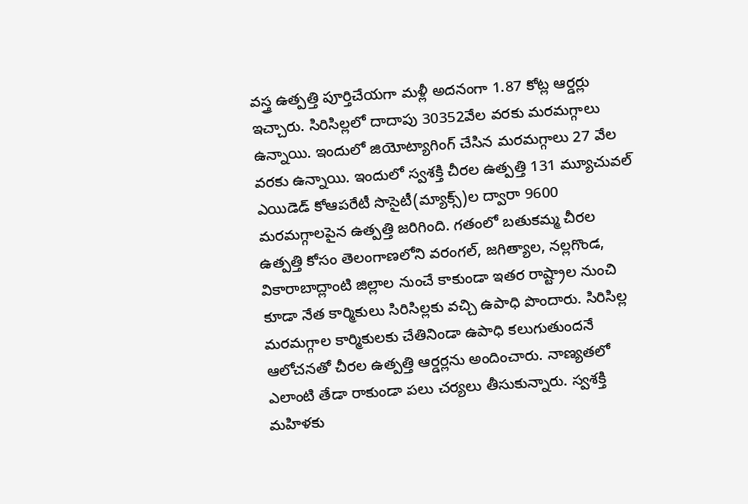వస్త్ర ఉత్పత్తి పూర్తిచేయగా మళ్లీ అదనంగా 1.87 కోట్ల ఆర్డర్లు ఇచ్చారు. సిరిసిల్లలో దాదాపు 30352వేల వరకు మరమగ్గాలు ఉన్నాయి. ఇందులో జియోట్యాగింగ్ చేసిన మరమగ్గాలు 27 వేల వరకు ఉన్నాయి. ఇందులో స్వశక్తి చీరల ఉత్పత్తి 131 మ్యూచువల్ ఎయిడెడ్ కోఆపరేటీ సొసైటీ(మ్యాక్స్)ల ద్వారా 9600 మరమగ్గాలపైన ఉత్పత్తి జరిగింది. గతంలో బతుకమ్మ చీరల ఉత్పత్తి కోసం తెలంగాణలోని వరంగల్, జగిత్యాల, నల్లగొండ, వికారాబాద్లాంటి జిల్లాల నుంచే కాకుండా ఇతర రాష్ట్రాల నుంచి కూడా నేత కార్మికులు సిరిసిల్లకు వచ్చి ఉపాధి పొందారు. సిరిసిల్ల మరమగ్గాల కార్మికులకు చేతినిండా ఉపాధి కలుగుతుందనే ఆలోచనతో చీరల ఉత్పత్తి ఆర్డర్లను అందించారు. నాణ్యతలో ఎలాంటి తేడా రాకుండా పలు చర్యలు తీసుకున్నారు. స్వశక్తి మహిళకు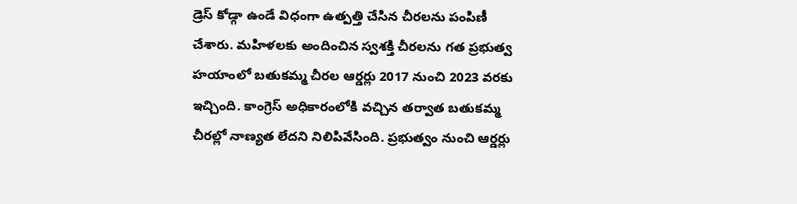డ్రెస్ కోడ్గా ఉండే విధంగా ఉత్పత్తి చేసిన చీరలను పంపిణీ చేశారు. మహిళలకు అందించిన స్వశక్తి చీరలను గత ప్రభుత్వ హయాంలో బతుకమ్మ చీరల ఆర్డర్లు 2017 నుంచి 2023 వరకు ఇచ్చింది. కాంగ్రెస్ అధికారంలోకి వచ్చిన తర్వాత బతుకమ్మ చీరల్లో నాణ్యత లేదని నిలిపివేసింది. ప్రభుత్వం నుంచి ఆర్డర్లు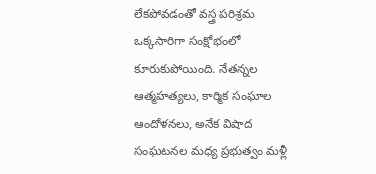లేకపోవడంతో వస్త్ర పరిశ్రమ ఒక్కసారిగా సంక్షోభంలో కూరుకుపోయింది. నేతన్నల ఆత్మహత్యలు, కార్మిక సంఘాల ఆందోళనలు, అనేక విషాద సంఘటనల మధ్య ప్రభుత్వం మళ్లీ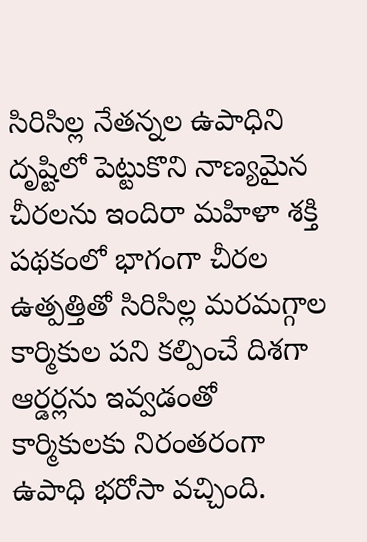సిరిసిల్ల నేతన్నల ఉపాధిని దృష్టిలో పెట్టుకొని నాణ్యమైన చీరలను ఇందిరా మహిళా శక్తి పథకంలో భాగంగా చీరల ఉత్పత్తితో సిరిసిల్ల మరమగ్గాల కార్మికుల పని కల్పించే దిశగా ఆర్డర్లను ఇవ్వడంతో కార్మికులకు నిరంతరంగా ఉపాధి భరోసా వచ్చింది.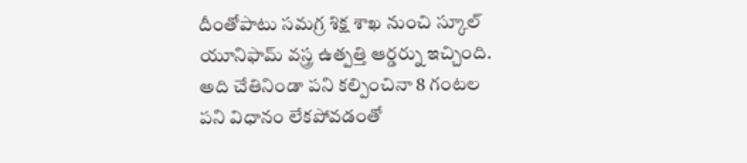దీంతోపాటు సమగ్ర శిక్ష శాఖ నుంచి స్కూల్ యూనిఫామ్ వస్త్ర ఉత్పత్తి ఆర్డర్ను ఇచ్చింది. అది చేతినిండా పని కల్పించినా 8 గంటల పని విధానం లేకపోవడంతో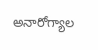అనారోగ్యాల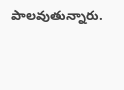పాలవుతున్నారు.